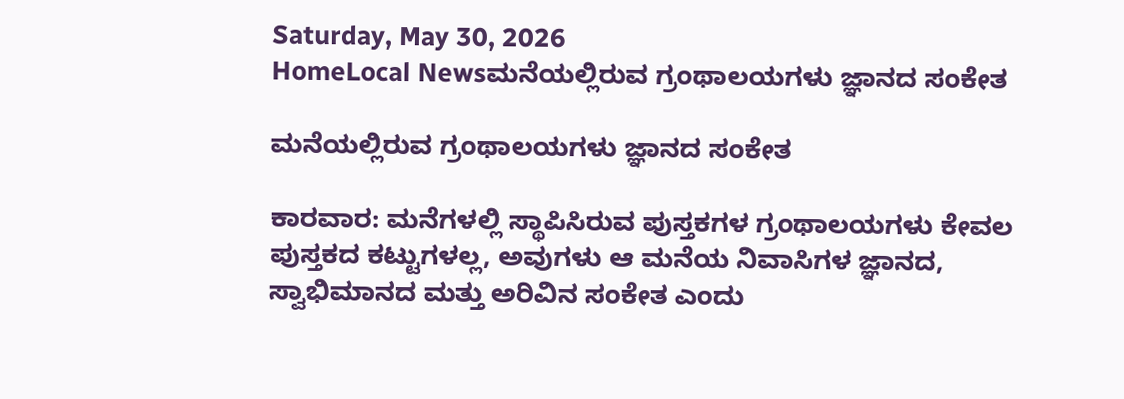Saturday, May 30, 2026
HomeLocal Newsಮನೆಯಲ್ಲಿರುವ ಗ್ರಂಥಾಲಯಗಳು ಜ್ಞಾನದ ಸಂಕೇತ

ಮನೆಯಲ್ಲಿರುವ ಗ್ರಂಥಾಲಯಗಳು ಜ್ಞಾನದ ಸಂಕೇತ

ಕಾರವಾರ: ಮನೆಗಳಲ್ಲಿ ಸ್ಥಾಪಿಸಿರುವ ಪುಸ್ತಕಗಳ ಗ್ರಂಥಾಲಯಗಳು ಕೇವಲ ಪುಸ್ತಕದ ಕಟ್ಟುಗಳಲ್ಲ, ಅವುಗಳು ಆ ಮನೆಯ ನಿವಾಸಿಗಳ ಜ್ಞಾನದ, ಸ್ವಾಭಿಮಾನದ ಮತ್ತು ಅರಿವಿನ ಸಂಕೇತ ಎಂದು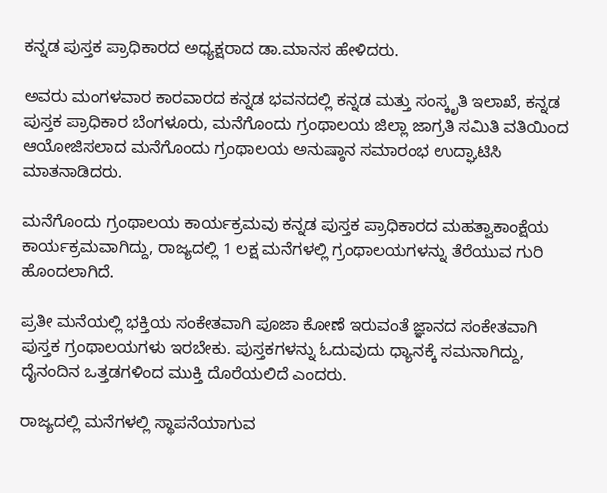ಕನ್ನಡ ಪುಸ್ತಕ ಪ್ರಾಧಿಕಾರದ ಅಧ್ಯಕ್ಷರಾದ ಡಾ.ಮಾನಸ ಹೇಳಿದರು.

ಅವರು ಮಂಗಳವಾರ ಕಾರವಾರದ ಕನ್ನಡ ಭವನದಲ್ಲಿ ಕನ್ನಡ ಮತ್ತು ಸಂಸ್ಕೃತಿ ಇಲಾಖೆ, ಕನ್ನಡ ಪುಸ್ತಕ ಪ್ರಾಧಿಕಾರ ಬೆಂಗಳೂರು, ಮನೆಗೊಂದು ಗ್ರಂಥಾಲಯ ಜಿಲ್ಲಾ ಜಾಗ್ರತಿ ಸಮಿತಿ ವತಿಯಿಂದ ಆಯೋಜಿಸಲಾದ ಮನೆಗೊಂದು ಗ್ರಂಥಾಲಯ ಅನುಷ್ಠಾನ ಸಮಾರಂಭ ಉದ್ಘಾಟಿಸಿ ಮಾತನಾಡಿದರು.

ಮನೆಗೊಂದು ಗ್ರಂಥಾಲಯ ಕಾರ್ಯಕ್ರಮವು ಕನ್ನಡ ಪುಸ್ತಕ ಪ್ರಾಧಿಕಾರದ ಮಹತ್ವಾಕಾಂಕ್ಷೆಯ ಕಾರ್ಯಕ್ರಮವಾಗಿದ್ದು, ರಾಜ್ಯದಲ್ಲಿ 1 ಲಕ್ಷ ಮನೆಗಳಲ್ಲಿ ಗ್ರಂಥಾಲಯಗಳನ್ನು ತೆರೆಯುವ ಗುರಿ ಹೊಂದಲಾಗಿದೆ.

ಪ್ರತೀ ಮನೆಯಲ್ಲಿ ಭಕ್ತಿಯ ಸಂಕೇತವಾಗಿ ಪೂಜಾ ಕೋಣೆ ಇರುವಂತೆ ಜ್ಞಾನದ ಸಂಕೇತವಾಗಿ ಪುಸ್ತಕ ಗ್ರಂಥಾಲಯಗಳು ಇರಬೇಕು. ಪುಸ್ತಕಗಳನ್ನು ಓದುವುದು ಧ್ಯಾನಕ್ಕೆ ಸಮನಾಗಿದ್ದು, ದೈನಂದಿನ ಒತ್ತಡಗಳಿಂದ ಮುಕ್ತಿ ದೊರೆಯಲಿದೆ ಎಂದರು.

ರಾಜ್ಯದಲ್ಲಿ ಮನೆಗಳಲ್ಲಿ ಸ್ಥಾಪನೆಯಾಗುವ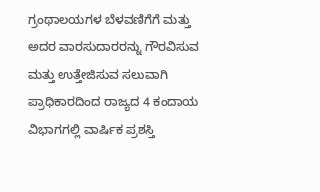ಗ್ರಂಥಾಲಯಗಳ ಬೆಳವಣಿಗೆಗೆ ಮತ್ತು ಅದರ ವಾರಸುದಾರರನ್ನು ಗೌರವಿಸುವ ಮತ್ತು ಉತ್ತೇಜಿಸುವ ಸಲುವಾಗಿ ಪ್ರಾಧಿಕಾರದಿಂದ ರಾಜ್ಯದ 4 ಕಂದಾಯ ವಿಭಾಗಗಲ್ಲಿ ವಾರ್ಷಿಕ ಪ್ರಶಸ್ತಿ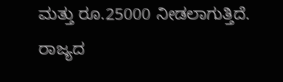ಮತ್ತು ರೂ.25000 ನೀಡಲಾಗುತ್ತಿದೆ. ರಾಜ್ಯದ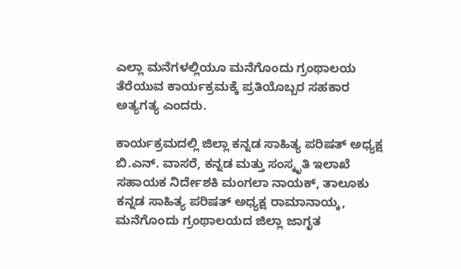ಎಲ್ಲಾ ಮನೆಗಳಲ್ಲಿಯೂ ಮನೆಗೊಂದು ಗ್ರಂಥಾಲಯ ತೆರೆಯುವ ಕಾರ್ಯಕ್ರಮಕ್ಕೆ ಪ್ರತಿಯೊಬ್ಬರ ಸಹಕಾರ ಅತ್ಯಗತ್ಯ ಎಂದರು.

ಕಾರ್ಯಕ್ರಮದಲ್ಲಿ ಜಿಲ್ಲಾ ಕನ್ನಡ ಸಾಹಿತ್ಯ ಪರಿಷತ್ ಅಧ್ಯಕ್ಷ ಬಿ.ಎನ್. ವಾಸರೆ, ಕನ್ನಡ ಮತ್ತು ಸಂಸ್ಕೃತಿ ಇಲಾಖೆ ಸಹಾಯಕ ನಿರ್ದೇಶಕಿ ಮಂಗಲಾ ನಾಯಕ್, ತಾಲೂಕು ಕನ್ನಡ ಸಾಹಿತ್ಯ ಪರಿಷತ್ ಅಧ್ಯಕ್ಷ ರಾಮಾನಾಯ್ಕ, ಮನೆಗೊಂದು ಗ್ರಂಥಾಲಯದ ಜಿಲ್ಲಾ ಜಾಗೃತ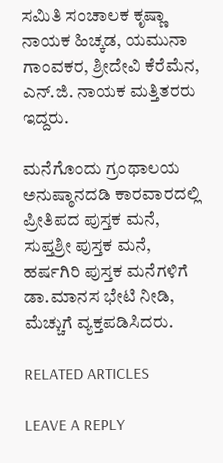ಸಮಿತಿ ಸಂಚಾಲಕ ಕೃಷ್ಣಾ ನಾಯಕ ಹಿಚ್ಕಡ, ಯಮುನಾ ಗಾಂವಕರ, ಶ್ರೀದೇವಿ ಕೆರೆಮೆನ, ಎನ್.ಜಿ. ನಾಯಕ ಮತ್ತಿತರರು ಇದ್ದರು.

ಮನೆಗೊಂದು ಗ್ರಂಥಾಲಯ ಅನುಷ್ಠಾನದಡಿ ಕಾರವಾರದಲ್ಲಿ ಪ್ರೀತಿಪದ ಪುಸ್ತಕ ಮನೆ, ಸುಪ್ತಶ್ರೀ ಪುಸ್ತಕ ಮನೆ, ಹರ್ಷಗಿರಿ ಪುಸ್ತಕ ಮನೆಗಳಿಗೆ ಡಾ.ಮಾನಸ ಭೇಟಿ ನೀಡಿ, ಮೆಚ್ಚುಗೆ ವ್ಯಕ್ತಪಡಿಸಿದರು.

RELATED ARTICLES

LEAVE A REPLY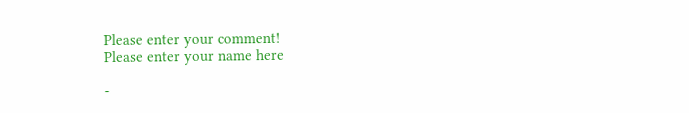Please enter your comment!
Please enter your name here

-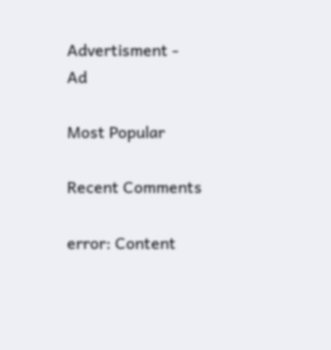Advertisment -
Ad

Most Popular

Recent Comments

error: Content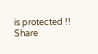is protected !!
Share